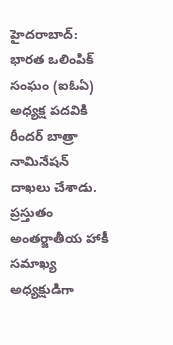హైదరాబాద్: భారత ఒలింపిక్ సంఘం (ఐఓఏ) అధ్యక్ష పదవికి రీందర్ బాత్రా నామినేషన్ దాఖలు చేశాడు. ప్రస్తుతం అంతర్జాతీయ హాకీ సమాఖ్య అధ్యక్షుడిగా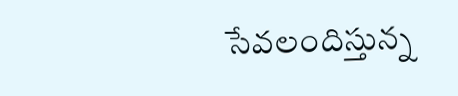సేవలందిస్తున్న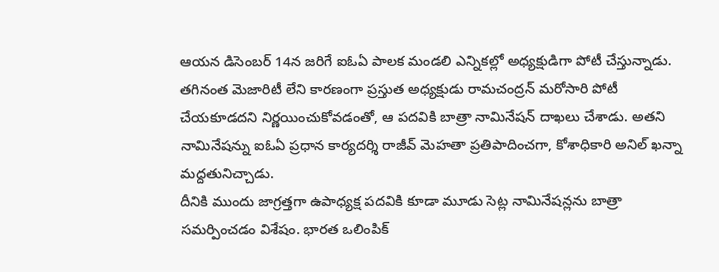ఆయన డిసెంబర్ 14న జరిగే ఐఓఏ పాలక మండలి ఎన్నికల్లో అధ్యక్షుడిగా పోటీ చేస్తున్నాడు.
తగినంత మెజారిటీ లేని కారణంగా ప్రస్తుత అధ్యక్షుడు రామచంద్రన్ మరోసారి పోటీ చేయకూడదని నిర్ణయించుకోవడంతో, ఆ పదవికి బాత్రా నామినేషన్ దాఖలు చేశాడు. అతని నామినేషన్ను ఐఓఏ ప్రధాన కార్యదర్శి రాజీవ్ మెహతా ప్రతిపాదించగా, కోశాధికారి అనిల్ ఖన్నా మద్దతునిచ్చాడు.
దీనికి ముందు జాగ్రత్తగా ఉపాధ్యక్ష పదవికి కూడా మూడు సెట్ల నామినేషన్లను బాత్రా సమర్పించడం విశేషం. భారత ఒలింపిక్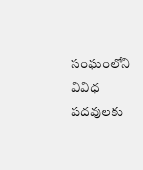సంఘంలోని వివిధ పదవులకు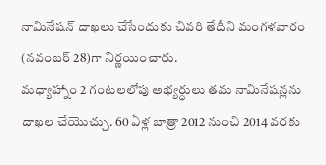నామినేషన్ దాఖలు చేసేందుకు చివరి తేదీని మంగళవారం (నవంబర్ 28)గా నిర్ణయించారు.
మధ్యాహ్నాం 2 గంటలలోపు అభ్యర్ధులు తమ నామినేషన్లను దాఖల చేయొచ్చు. 60 ఏళ్ల బాత్రా 2012 నుంచి 2014 వరకు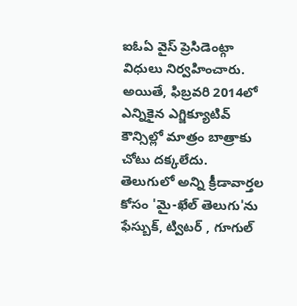ఐఓఏ వైస్ ప్రెసిడెంట్గా విధులు నిర్వహించారు. అయితే, ఫిబ్రవరి 2014లో ఎన్నికైన ఎగ్జిక్యూటివ్ కౌన్సిల్లో మాత్రం బాత్రాకు చోటు దక్కలేదు.
తెలుగులో అన్ని క్రీడావార్తల కోసం 'మై-ఖేల్ తెలుగు'ను ఫేస్బుక్, ట్విటర్ , గూగుల్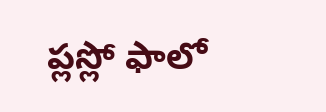ప్లస్లో ఫాలో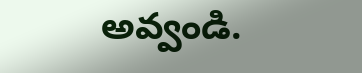అవ్వండి.